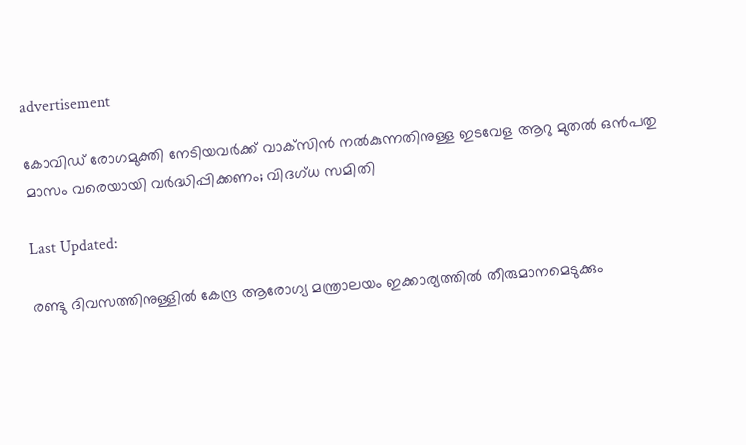advertisement

കോവിഡ് രോഗമുക്തി നേടിയവര്‍ക്ക് വാക്‌സിന്‍ നല്‍കുന്നതിനുള്ള ഇടവേള ആറു മുതല്‍ ഒന്‍പതു മാസം വരെയായി വര്‍ദ്ധിപ്പിക്കണം; വിദഗ്ധ സമിതി

Last Updated:

രണ്ടു ദിവസത്തിനുള്ളില്‍ കേന്ദ്ര ആരോഗ്യ മന്ത്രാലയം ഇക്കാര്യത്തില്‍ തീരുമാനമെടുക്കും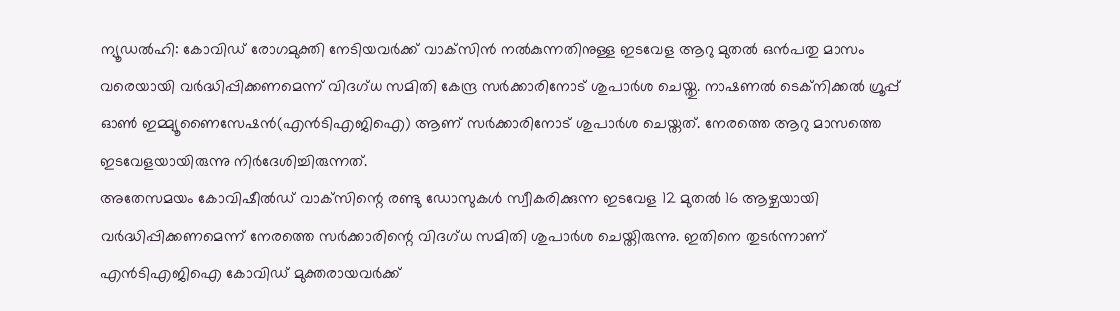ന്യൂഡല്‍ഹി: കോവിഡ് രോഗമുക്തി നേടിയവര്‍ക്ക് വാക്‌സിന്‍ നല്‍കുന്നതിനുള്ള ഇടവേള ആറു മുതല്‍ ഒന്‍പതു മാസം വരെയായി വര്‍ദ്ധിപ്പിക്കണമെന്ന് വിദഗ്ധ സമിതി കേന്ദ്ര സര്‍ക്കാരിനോട് ശുപാര്‍ശ ചെയ്തു. നാഷണല്‍ ടെക്‌നിക്കല്‍ ഗ്രൂപ്പ് ഓണ്‍ ഇമ്മ്യൂണൈസേഷന്‍(എന്‍ടിഎജിഐ) ആണ് സര്‍ക്കാരിനോട് ശുപാര്‍ശ ചെയ്തത്. നേരത്തെ ആറു മാസത്തെ ഇടവേളയായിരുന്നു നിര്‍ദേശിച്ചിരുന്നത്.
അതേസമയം കോവിഷീല്‍ഡ് വാക്‌സിന്റെ രണ്ടു ഡോസുകള്‍ സ്വീകരിക്കുന്ന ഇടവേള 12 മുതല്‍ 16 ആഴ്ചയായി വര്‍ദ്ധിപ്പിക്കണമെന്ന് നേരത്തെ സര്‍ക്കാരിന്റെ വിദഗ്ധ സമിതി ശുപാര്‍ശ ചെയ്തിരുന്നു. ഇതിനെ തുടര്‍ന്നാണ് എന്‍ടിഎജിഐ കോവിഡ് മുക്തരായവര്‍ക്ക്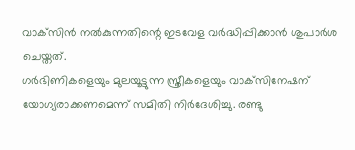വാക്‌സിന്‍ നല്‍കുന്നതിന്റെ ഇടവേള വര്‍ദ്ധിപ്പിക്കാന്‍ ശുപാര്‍ശ ചെയ്തത്.
ഗര്‍ഭിണികളെയും മുലയൂട്ടുന്ന സ്ത്രീകളെയും വാക്‌സിനേഷന് യോഗ്യരാക്കണമെന്ന് സമിതി നിര്‍ദേശിച്ചു. രണ്ടു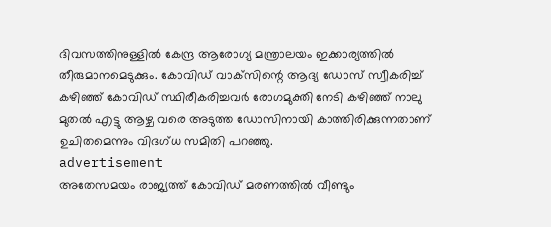ദിവസത്തിനുള്ളില്‍ കേന്ദ്ര ആരോഗ്യ മന്ത്രാലയം ഇക്കാര്യത്തില്‍ തീരുമാനമെടുക്കും. കോവിഡ് വാക്‌സിന്റെ ആദ്യ ഡോസ് സ്വീകരിച്ച് കഴിഞ്ഞ് കോവിഡ് സ്ഥിരീകരിച്ചവര്‍ രോഗമുക്തി നേടി കഴിഞ്ഞ് നാലു മുതല്‍ എട്ടു ആഴ്ച വരെ അടുത്ത ഡോസിനായി കാത്തിരിക്കുന്നതാണ് ഉചിതമെന്നും വിദഗ്ധ സമിതി പറഞ്ഞു.
advertisement
അതേസമയം രാജ്യത്ത് കോവിഡ് മരണത്തില്‍ വീണ്ടും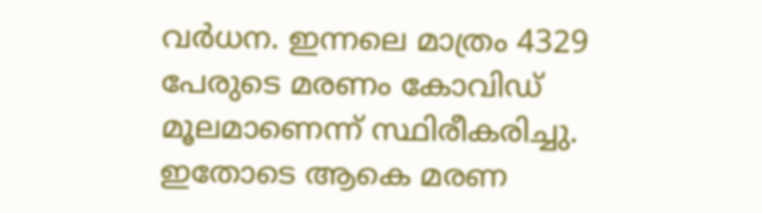വര്‍ധന. ഇന്നലെ മാത്രം 4329 പേരുടെ മരണം കോവിഡ് മൂലമാണെന്ന് സ്ഥിരീകരിച്ചു. ഇതോടെ ആകെ മരണ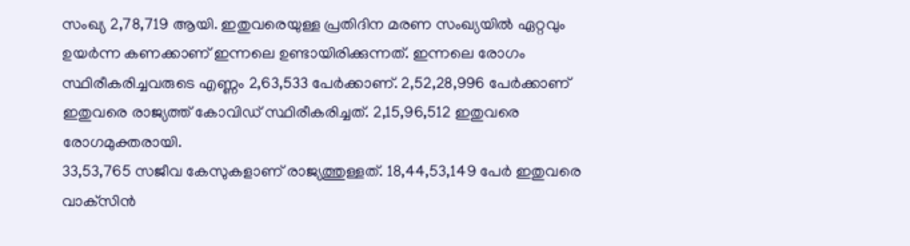സംഖ്യ 2,78,719 ആയി. ഇതുവരെയുള്ള പ്രതിദിന മരണ സംഖ്യയില്‍ ഏറ്റവും ഉയര്‍ന്ന കണക്കാണ് ഇന്നലെ ഉണ്ടായിരിക്കുന്നത്. ഇന്നലെ രോഗം സ്ഥിരീകരിച്ചവരുടെ എണ്ണം 2,63,533 പേര്‍ക്കാണ്. 2,52,28,996 പേര്‍ക്കാണ് ഇതുവരെ രാജ്യത്ത് കോവിഡ് സ്ഥിരീകരിച്ചത്. 2,15,96,512 ഇതുവരെ രോഗമുക്തരായി.
33,53,765 സജീവ കേസുകളാണ് രാജ്യത്തുള്ളത്. 18,44,53,149 പേര്‍ ഇതുവരെ വാക്‌സിന്‍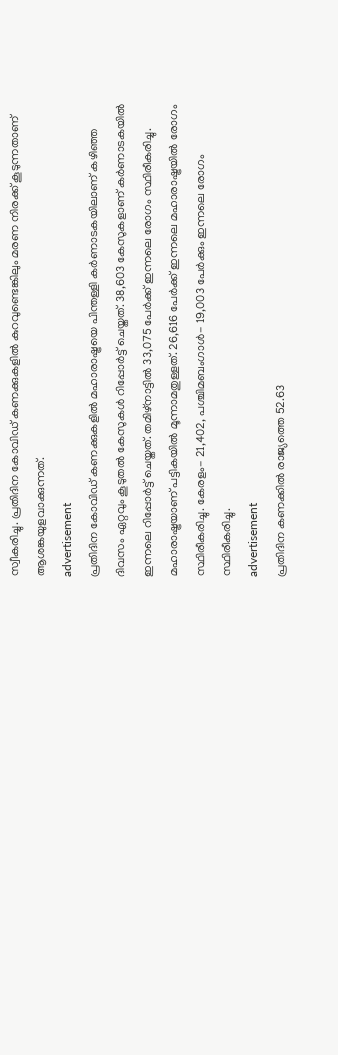സ്വീകരിച്ചു. പ്രതിദിന കോവിഡ് കണക്കുകളില്‍ കുറവുണ്ടെങ്കിലും മരണ നിരക്ക് കൂടുന്നതാണ് ആശങ്കയുളവാക്കുന്നത്.
advertisement
പ്രതിദിന കോവിഡ് കണക്കുകളില്‍ മഹാരാഷ്ട്രയെ പിന്തള്ളി കര്‍ണാടകയിലാണ് കഴിഞ്ഞ ദിവസം ഏറ്റവും കൂടുതല്‍ കേസുകള്‍ റിപ്പോര്‍ട്ട് ചെയ്തത്. 38,603 കേസുകളാണ് കര്‍ണാടകയില്‍ ഇന്നലെ റിപ്പോര്‍ട്ട് ചെയ്തത്. തമിഴ്‌നാട്ടില്‍ 33,075 പേര്‍ക്ക് ഇന്നലെ രോഗം സ്ഥിരീകരിച്ചു. മഹാരാഷ്ട്രയാണ് പട്ടികയില്‍ മൂന്നാമതുള്ളത്. 26,616 പേര്‍ക്ക് ഇന്നലെ മഹാരാഷ്ട്രയില്‍ രോഗം സ്ഥിരീകരിച്ചു. കേരളം- 21,402, പശ്ചിമബംഗാള്‍- 19,003 പേര്‍ക്കും ഇന്നലെ രോഗം സ്ഥിരീകരിച്ചു.
advertisement
പ്രതിദിന കണക്കില്‍ രാജ്യത്തെ 52.63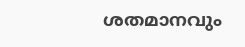ശതമാനവും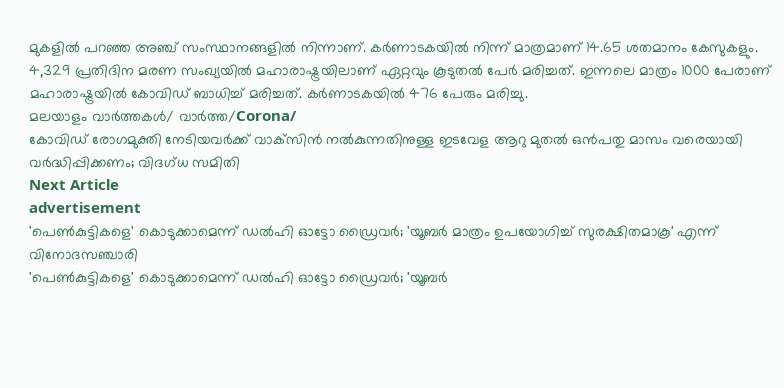മുകളില്‍ പറഞ്ഞ അഞ്ച് സംസ്ഥാനങ്ങളില്‍ നിന്നാണ്. കര്‍ണാടകയില്‍ നിന്ന് മാത്രമാണ് 14.65 ശതമാനം കേസുകളും. 4,329 പ്രതിദിന മരണ സംഖ്യയില്‍ മഹാരാഷ്ട്രയിലാണ് ഏറ്റവും കൂടുതല്‍ പേര്‍ മരിച്ചത്. ഇന്നലെ മാത്രം 1000 പേരാണ് മഹാരാഷ്ട്രയില്‍ കോവിഡ് ബാധിച്ച് മരിച്ചത്. കര്‍ണാടകയില്‍ 476 പേരും മരിച്ചു.
മലയാളം വാർത്തകൾ/ വാർത്ത/Corona/
കോവിഡ് രോഗമുക്തി നേടിയവര്‍ക്ക് വാക്‌സിന്‍ നല്‍കുന്നതിനുള്ള ഇടവേള ആറു മുതല്‍ ഒന്‍പതു മാസം വരെയായി വര്‍ദ്ധിപ്പിക്കണം; വിദഗ്ധ സമിതി
Next Article
advertisement
'പെൺകുട്ടികളെ' കൊടുക്കാമെന്ന് ഡൽഹി ഓട്ടോ ഡ്രൈവർ; 'യൂബർ മാത്രം ഉപയോഗിച്ച് സുരക്ഷിതമാകൂ' എന്ന് വിനോദസഞ്ചാരി
'പെൺകുട്ടികളെ' കൊടുക്കാമെന്ന് ഡൽഹി ഓട്ടോ ഡ്രൈവർ; 'യൂബർ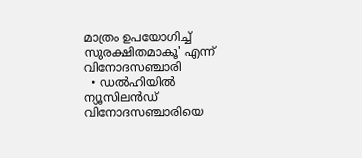മാത്രം ഉപയോഗിച്ച് സുരക്ഷിതമാകൂ' എന്ന് വിനോദസഞ്ചാരി
  • ഡൽഹിയിൽ ന്യൂസിലൻഡ് വിനോദസഞ്ചാരിയെ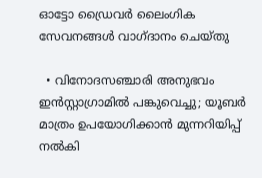ഓട്ടോ ഡ്രൈവർ ലൈംഗിക സേവനങ്ങൾ വാഗ്ദാനം ചെയ്തു

  • വിനോദസഞ്ചാരി അനുഭവം ഇൻസ്റ്റാഗ്രാമിൽ പങ്കുവെച്ചു; യൂബർ മാത്രം ഉപയോഗിക്കാൻ മുന്നറിയിപ്പ് നൽകി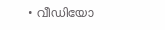• വീഡിയോ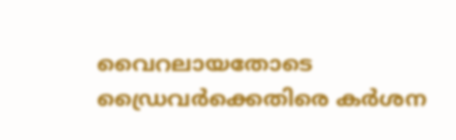വൈറലായതോടെ ഡ്രൈവർക്കെതിരെ കർശന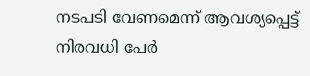നടപടി വേണമെന്ന് ആവശ്യപ്പെട്ട് നിരവധി പേർ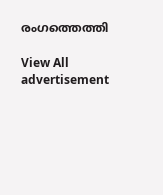രംഗത്തെത്തി

View All
advertisement